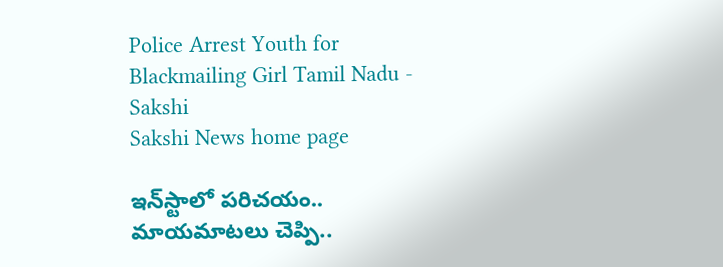Police Arrest Youth for Blackmailing Girl Tamil Nadu - Sakshi
Sakshi News home page

ఇన్‌స్టాలో పరిచయం.. మాయమాటలు చెప్పి..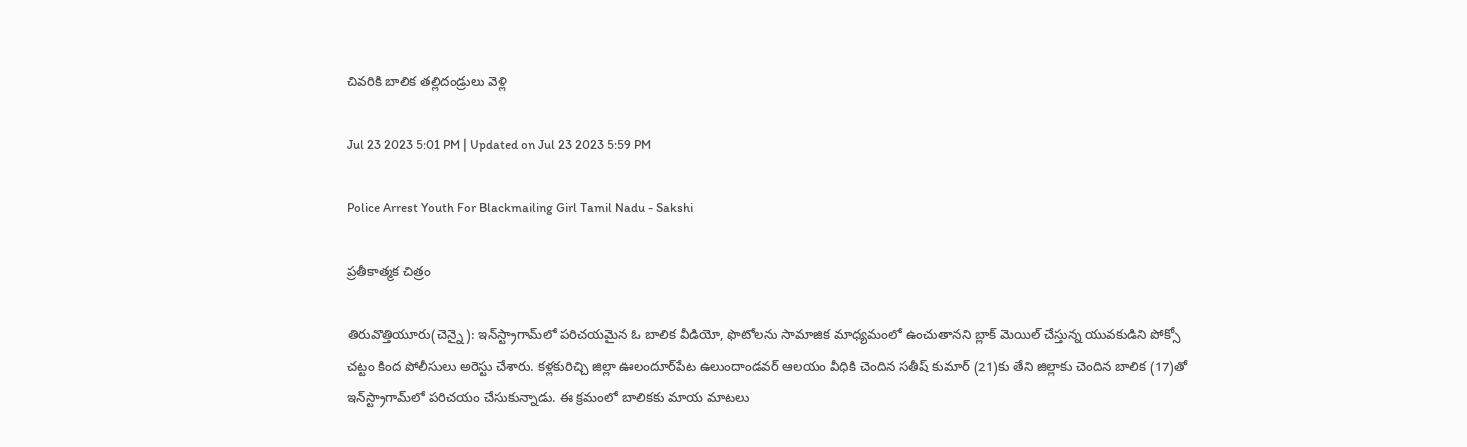చివరికి బాలిక తల్లిదండ్రులు వెళ్లి

Jul 23 2023 5:01 PM | Updated on Jul 23 2023 5:59 PM

Police Arrest Youth For Blackmailing Girl Tamil Nadu - Sakshi

ప్రతీకాత్మక చిత్రం

తిరువొత్తియూరు(చెన్నై): ఇన్‌స్ట్రాగామ్‌లో పరిచయమైన ఓ బాలిక వీడియో, ఫొటోలను సామాజిక మాధ్యమంలో ఉంచుతానని బ్లాక్‌ మెయిల్‌ చేస్తున్న యువకుడిని పోక్సో చట్టం కింద పోలీసులు అరెస్టు చేశారు. కళ్లకురిచ్చి జిల్లా ఊలందూర్‌పేట ఉలుందాండవర్‌ ఆలయం వీధికి చెందిన సతీష్‌ కుమార్‌ (21)కు తేని జిల్లాకు చెందిన బాలిక (17)తో ఇన్‌స్ట్రాగామ్‌లో పరిచయం చేసుకున్నాడు. ఈ క్రమంలో బాలికకు మాయ మాటలు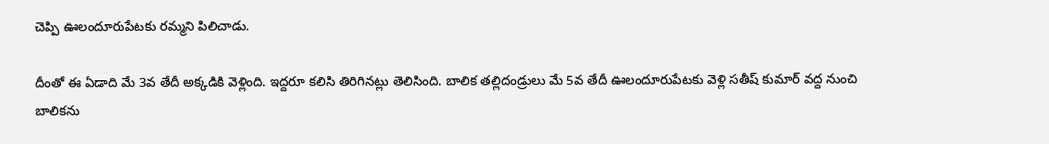చెప్పి ఊలందూరుపేటకు రమ్మని పిలిచాడు.

దీంతో ఈ ఏడాది మే 3వ తేదీ అక్కడికి వెళ్లింది. ఇద్దరూ కలిసి తిరిగినట్లు తెలిసింది. బాలిక తల్లిదండ్రులు మే 5వ తేదీ ఊలందూరుపేటకు వెళ్లి సతీష్‌ కుమార్‌ వద్ద నుంచి బాలికను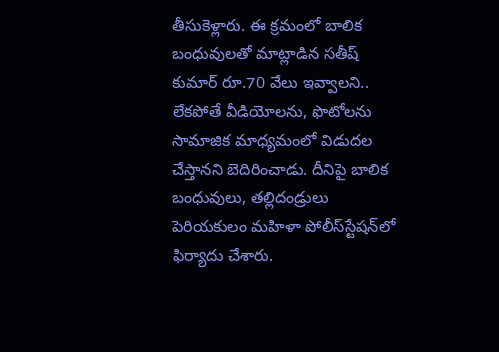తీసుకెళ్లారు. ఈ క్రమంలో బాలిక బంధువులతో మాట్లాడిన సతీష్‌ కుమార్‌ రూ.70 వేలు ఇవ్వాలని.. లేకపోతే వీడియోలను, ఫొటోలను సామాజిక మాధ్యమంలో విడుదల చేస్తానని బెదిరించాడు. దీనిపై బాలిక బంధువులు, తల్లిదండ్రులు పెరియకులం మహిళా పోలీస్‌స్టేషన్‌లో ఫిర్యాదు చేశారు.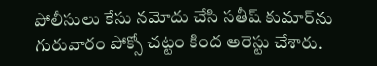పోలీసులు కేసు నమోదు చేసి సతీష్‌ కుమార్‌ను గురువారం పోక్సో చట్టం కింద అరెస్టు చేశారు.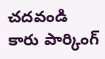చదవండి   కారు పార్కింగ్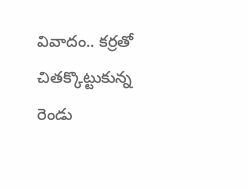వివాదం.. కర్రతో చితక్కొట్టుకున్న రెండు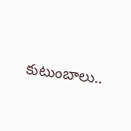కుటుంబాలు..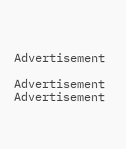Advertisement

Advertisement
Advertisement